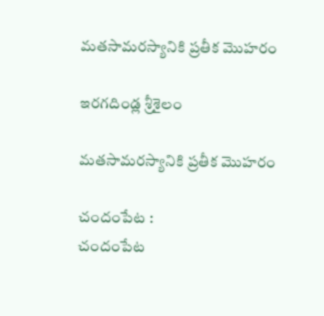మతసామరస్యానికి ప్రతీక మొహరం

ఇరగదిండ్ల శ్రీశైలం

మతసామరస్యానికి ప్రతీక మొహరం

చందంపేట :
చందంపేట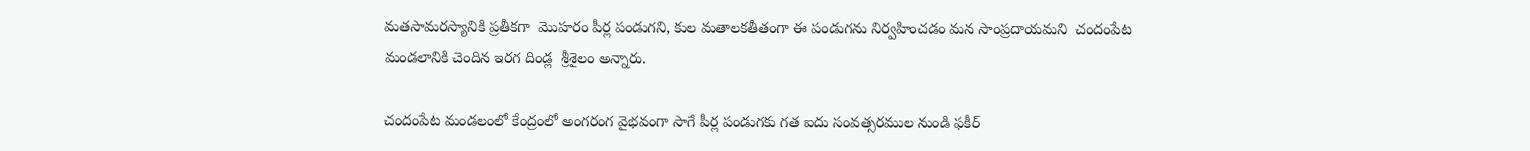మతసామరస్యానికి ప్రతీకగా  మొహరం పీర్ల పండుగని, కుల మతాలకతీతంగా ఈ పండుగను నిర్వహించడం మన సాంప్రదాయమని  చందంపేట మండలానికి చెందిన ఇరగ దిండ్ల  శ్రీశైలం అన్నారు.

చందంపేట మండలంలో కేంద్రంలో అంగరంగ వైభవంగా సాగే పీర్ల పండుగకు గత ఐదు సంవత్సరముల నుండి ఫకీర్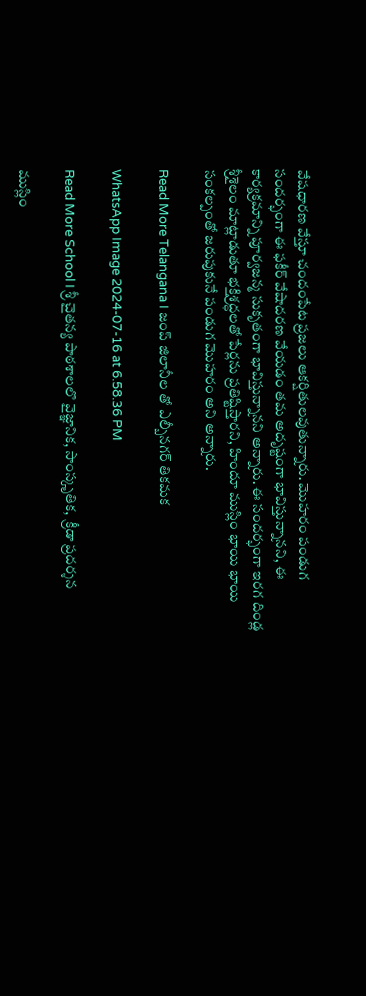వేషధారణ వేస్తూ చందంపేట ప్రజలు ఆకర్షితులవుతున్నారు. మొహరం పండుగ సందర్భంగా ఈ ఫకీర్ వేషాదరణ వేయడం తమ అదృష్టంగా భావిస్తున్నానని, ఈ కార్యక్రమాన్ని పూర్వజన్మ సుకృతంగా భావిస్తున్నానని అన్నారు. ఈ సందర్భంగా ఇరగ దిండ్ల శ్రీశైలం మాట్లాడుతూ భక్తిశ్రద్ధలతో పేర్లను ప్రతిష్టిస్తారని, హిందూ ముస్లిం భాయి భాయి  సంకల్పంతో జరుపుకునే పండుగ మొహరం అని అన్నారు.

Read More Telangana I జంప్ జిలానీల తో ఎల్బీనగర్ తికమక

WhatsApp Image 2024-07-16 at 6.58.36 PM

Read More School I శ్రీ చైతన్య పాఠశాలలొ వైజ్ఞానిక, సాంస్కృతిక,  క్రీడా ప్రదర్శన

ముస్లిం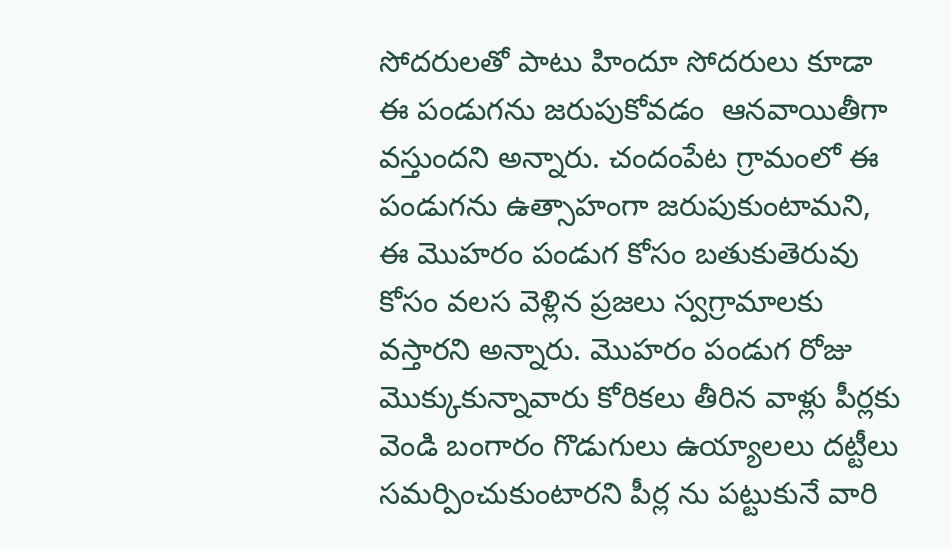సోదరులతో పాటు హిందూ సోదరులు కూడా ఈ పండుగను జరుపుకోవడం  ఆనవాయితీగా వస్తుందని అన్నారు. చందంపేట గ్రామంలో ఈ పండుగను ఉత్సాహంగా జరుపుకుంటామని, ఈ మొహరం పండుగ కోసం బతుకుతెరువు కోసం వలస వెళ్లిన ప్రజలు స్వగ్రామాలకు వస్తారని అన్నారు. మొహరం పండుగ రోజు మొక్కుకున్నావారు కోరికలు తీరిన వాళ్లు పీర్లకు వెండి బంగారం గొడుగులు ఉయ్యాలలు దట్టీలు సమర్పించుకుంటారని పీర్ల ను పట్టుకునే వారి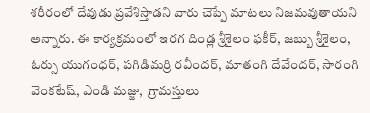శరీరంలో దేవుడు ప్రవేశిస్తాడని వారు చెప్పే మాటలు నిజమవుతాయని అన్నారు. ఈ కార్యక్రమంలో ఇరగ దిండ్ల శ్రీశైలం ఫకీర్, జబ్బు శ్రీశైలం, ఓర్సు యుగంధర్, పగిడిమర్రి రవీందర్, మాతంగి దేవేందర్, సారంగి వెంకటేష్, ఎండి మజ్జు,  గ్రామస్తులు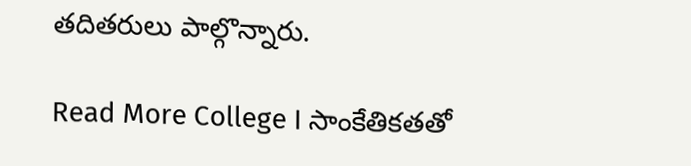తదితరులు పాల్గొన్నారు.

Read More College I సాంకేతికతతో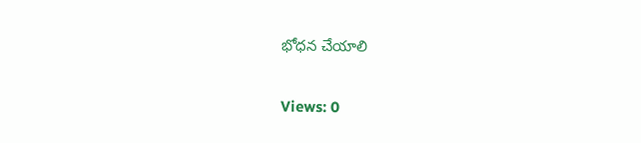భోధన చేయాలి

Views: 0